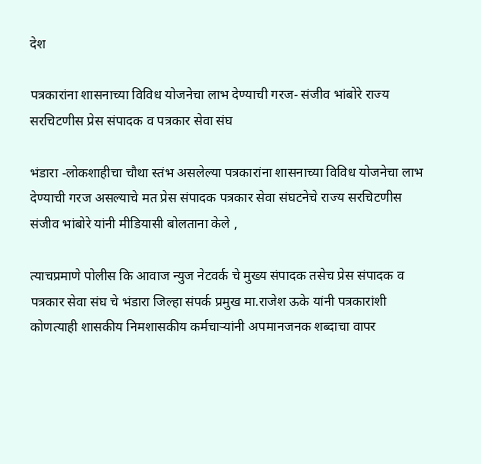देश

पत्रकारांना शासनाच्या विविध योजनेचा लाभ देण्याची गरज- संजीव भांबोरे राज्य सरचिटणीस प्रेस संपादक व पत्रकार सेवा संघ

भंडारा -लोकशाहीचा चौथा स्तंभ असलेल्या पत्रकारांना शासनाच्या विविध योजनेचा लाभ देण्याची गरज असल्याचे मत प्रेस संपादक पत्रकार सेवा संघटनेचे राज्य सरचिटणीस संजीव भांबोरे यांनी मीडियासी बोलताना केले ,

त्याचप्रमाणे पोलीस कि आवाज न्युज नेटवर्क चे मुख्य संपादक तसेच प्रेस संपादक व पत्रकार सेवा संघ चे भंडारा जिल्हा संपर्क प्रमुख मा.राजेश ऊके यांनी पत्रकारांशी कोणत्याही शासकीय निमशासकीय कर्मचाऱ्यांनी अपमानजनक शब्दाचा वापर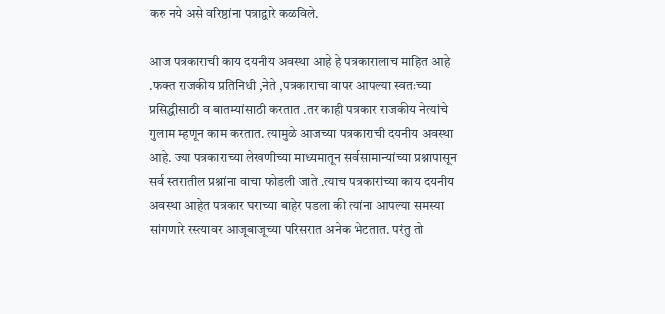करु नये असे वरिष्ठांना पत्राद्वारे कळविले.

आज पत्रकाराची काय दयनीय अवस्था आहे हे पत्रकारालाच माहित आहे .फक्त राजकीय प्रतिनिधी ,नेते ,पत्रकाराचा वापर आपल्या स्वतःच्या प्रसिद्धीसाठी व बातम्यांसाठी करतात .तर काही पत्रकार राजकीय नेत्यांचे गुलाम म्हणून काम करतात. त्यामुळे आजच्या पत्रकाराची दयनीय अवस्था आहे. ज्या पत्रकाराच्या लेखणीच्या माध्यमातून सर्वसामान्यांच्या प्रश्नापासून सर्व स्तरातील प्रश्नांना वाचा फोडली जाते .त्याच पत्रकारांच्या काय दयनीय अवस्था आहेत पत्रकार घराच्या बाहेर पडला की त्यांना आपल्या समस्या सांगणारे रस्त्यावर आजूबाजूच्या परिसरात अनेक भेटतात. परंतु तो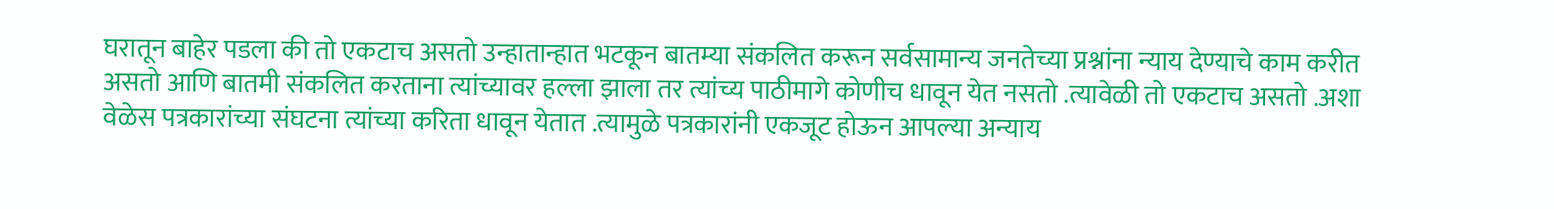घरातून बाहेर पडला की तो एकटाच असतो उन्हातान्हात भटकून बातम्या संकलित करून सर्वसामान्य जनतेच्या प्रश्नांना न्याय देण्याचे काम करीत असतो आणि बातमी संकलित करताना त्यांच्यावर हल्ला झाला तर त्यांच्य पाठीमागे कोणीच धावून येत नसतो .त्यावेळी तो एकटाच असतो .अशा वेळेस पत्रकारांच्या संघटना त्यांच्या करिता धावून येतात .त्यामुळे पत्रकारांनी एकजूट होऊन आपल्या अन्याय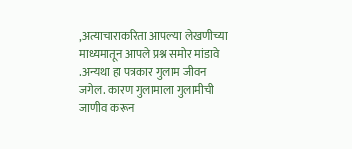,अत्याचाराकरिता आपल्या लेखणीच्या माध्यमातून आपले प्रश्न समोर मांडावे .अन्यथा हा पत्रकार गुलाम जीवन जगेल. कारण गुलामाला गुलामीची जाणीव करून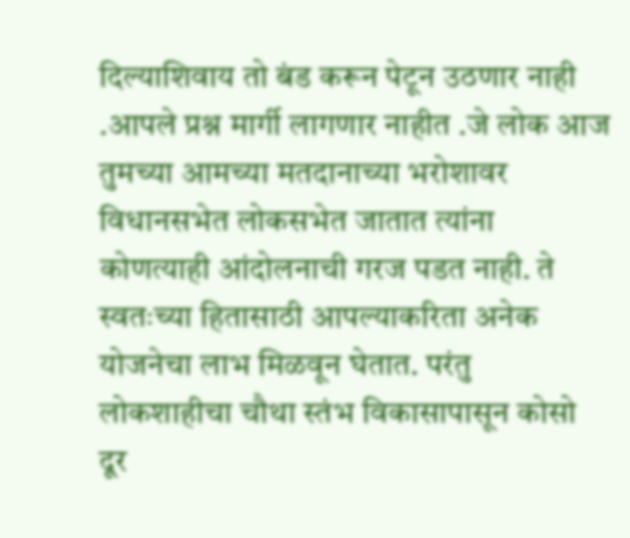दिल्याशिवाय तो बंड करून पेटून उठणार नाही .आपले प्रश्न मार्गी लागणार नाहीत .जे लोक आज तुमच्या आमच्या मतदानाच्या भरोशावर विधानसभेत लोकसभेत जातात त्यांना कोणत्याही आंदोलनाची गरज पडत नाही. ते स्वतःच्या हितासाठी आपल्याकरिता अनेक योजनेचा लाभ मिळवून घेतात. परंतु लोकशाहीचा चौथा स्तंभ विकासापासून कोसो दूर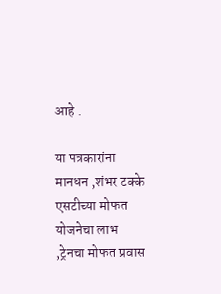आहे .

या पत्रकारांना मानधन ,शंभर टक्के एसटीच्या मोफत योजनेचा लाभ ,ट्रेनचा मोफत प्रवास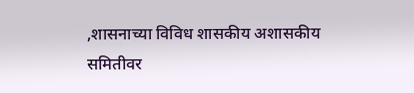,शासनाच्या विविध शासकीय अशासकीय समितीवर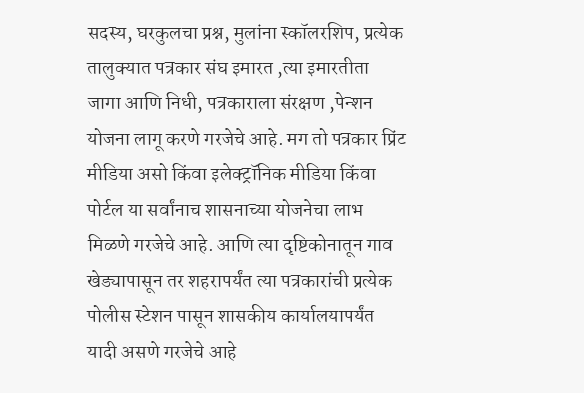सदस्य, घरकुलचा प्रश्न, मुलांना स्कॉलरशिप, प्रत्येक तालुक्यात पत्रकार संघ इमारत ,त्या इमारतीता जागा आणि निधी, पत्रकाराला संरक्षण ,पेन्शन योजना लागू करणे गरजेचे आहे. मग तो पत्रकार प्रिंट मीडिया असो किंवा इलेक्ट्रॉनिक मीडिया किंवा पोर्टल या सर्वांनाच शासनाच्या योजनेचा लाभ मिळणे गरजेचे आहे. आणि त्या दृष्टिकोनातून गाव खेड्यापासून तर शहरापर्यंत त्या पत्रकारांची प्रत्येक पोलीस स्टेशन पासून शासकीय कार्यालयापर्यंत यादी असणे गरजेचे आहे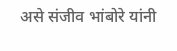असे संजीव भांबोरे यांनी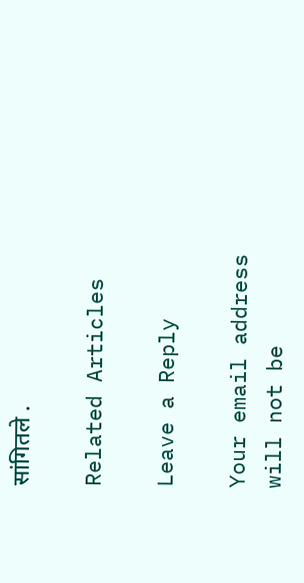सांगितले .

Related Articles

Leave a Reply

Your email address will not be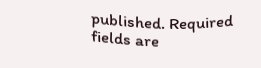published. Required fields are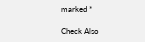marked *

Check Also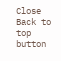Close
Back to top button